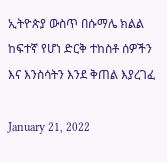ኢትዮጵያ ውስጥ በሱማሌ ክልል ከፍተኛ የሆነ ድርቅ ተከስቶ ሰዎችን እና እንስሳትን እንደ ቅጠል እያረገፈ

January 21, 2022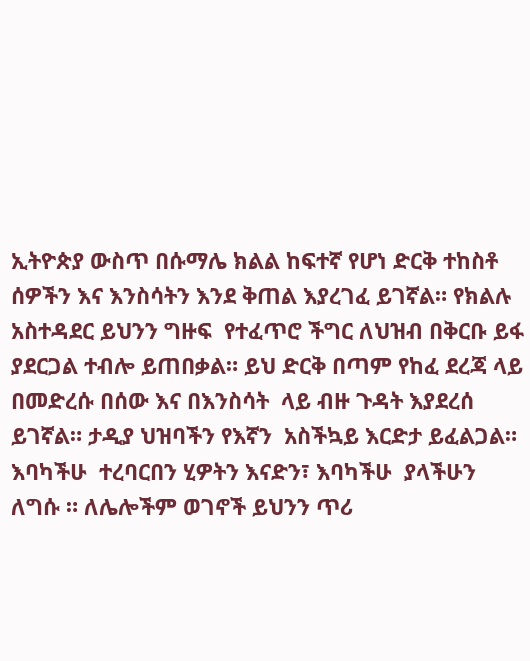ኢትዮጵያ ውስጥ በሱማሌ ክልል ከፍተኛ የሆነ ድርቅ ተከስቶ ሰዎችን እና እንስሳትን እንደ ቅጠል እያረገፈ ይገኛል። የክልሉ አስተዳደር ይህንን ግዙፍ  የተፈጥሮ ችግር ለህዝብ በቅርቡ ይፋ ያደርጋል ተብሎ ይጠበቃል። ይህ ድርቅ በጣም የከፈ ደረጃ ላይ በመድረሱ በሰው እና በእንስሳት  ላይ ብዙ ጉዳት እያደረሰ ይገኛል። ታዲያ ህዝባችን የእኛን  አስችኳይ እርድታ ይፈልጋል። እባካችሁ  ተረባርበን ሂዎትን እናድን፣ እባካችሁ  ያላችሁን ለግሱ ። ለሌሎችም ወገኖች ይህንን ጥሪ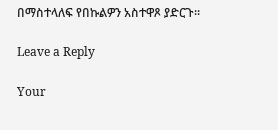በማስተላለፍ የበኩልዎን አስተዋጾ ያድርጉ።

Leave a Reply

Your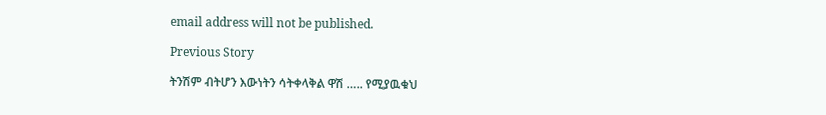email address will not be published.

Previous Story

ትንሽም ብትሆን እውነትን ሳትቀላቅል ዋሽ ….. የሚያዉቁህ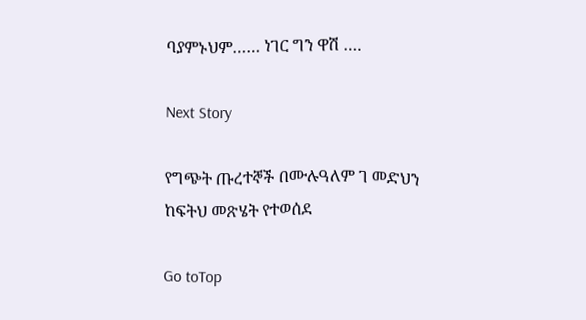ባያምኑህም…… ነገር ግን ዋሽ ….

Next Story

የግጭት ጡረተኞች በሙሉዓለም ገ መድህን ከፍትህ መጽሄት የተወሰደ

Go toTop